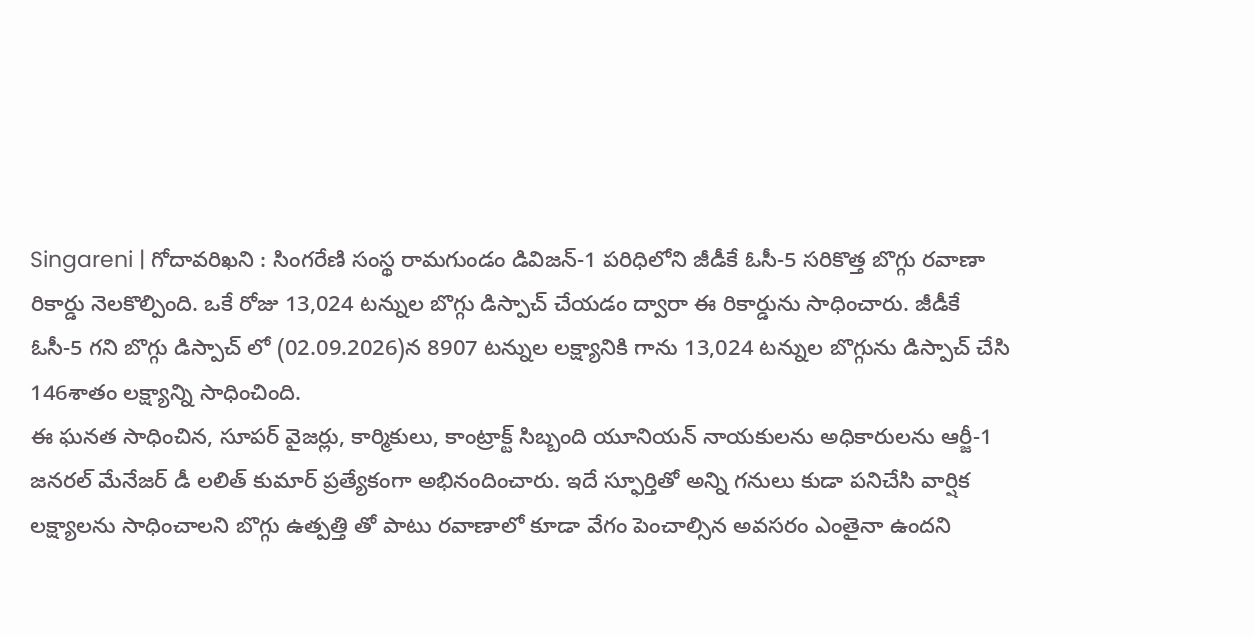Singareni | గోదావరిఖని : సింగరేణి సంస్థ రామగుండం డివిజన్-1 పరిధిలోని జీడీకే ఓసీ-5 సరికొత్త బొగ్గు రవాణా రికార్డు నెలకొల్పింది. ఒకే రోజు 13,024 టన్నుల బొగ్గు డిస్పాచ్ చేయడం ద్వారా ఈ రికార్డును సాధించారు. జీడీకే ఓసీ-5 గని బొగ్గు డిస్పాచ్ లో (02.09.2026)న 8907 టన్నుల లక్ష్యానికి గాను 13,024 టన్నుల బొగ్గును డిస్పాచ్ చేసి 146శాతం లక్ష్యాన్ని సాధించింది.
ఈ ఘనత సాధించిన, సూపర్ వైజర్లు, కార్మికులు, కాంట్రాక్ట్ సిబ్బంది యూనియన్ నాయకులను అధికారులను ఆర్జీ-1 జనరల్ మేనేజర్ డీ లలిత్ కుమార్ ప్రత్యేకంగా అభినందించారు. ఇదే స్ఫూర్తితో అన్ని గనులు కుడా పనిచేసి వార్షిక లక్ష్యాలను సాధించాలని బొగ్గు ఉత్పత్తి తో పాటు రవాణాలో కూడా వేగం పెంచాల్సిన అవసరం ఎంతైనా ఉందని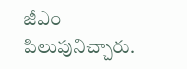జీఎం పిలుపునిచ్చారు.